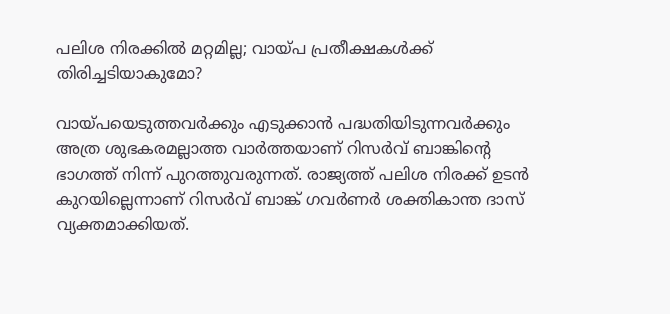പലിശ നിരക്കിൽ മറ്റമില്ല; വായ്പ പ്രതീക്ഷകൾക്ക് തിരിച്ചടിയാകുമോ?

വായ്പയെടുത്തവർക്കും എടുക്കാൻ പദ്ധതിയിടുന്നവർക്കും അത്ര ശുഭകരമല്ലാത്ത വാർത്തയാണ് റിസർവ് ബാങ്കിന്റെ ഭാഗത്ത് നിന്ന് പുറത്തുവരുന്നത്. രാജ്യത്ത് പലിശ നിരക്ക് ഉടൻ കുറയില്ലെന്നാണ് റിസർവ് ബാങ്ക് ഗവർണർ ശക്തികാന്ത ദാസ് വ്യക്തമാക്കിയത്.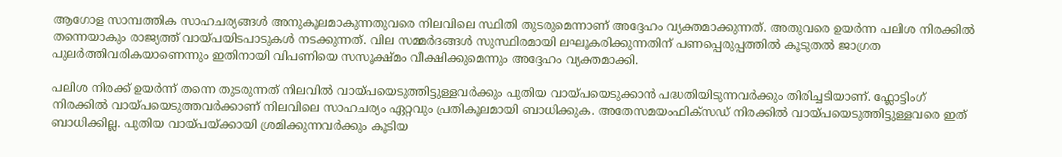ആഗോള സാമ്പത്തിക സാഹചര്യങ്ങൾ അനുകൂലമാകുന്നതുവരെ നിലവിലെ സ്ഥിതി തുടരുമെന്നാണ് അദ്ദേഹം വ്യക്തമാക്കുന്നത്. അതുവരെ ഉയർന്ന പലിശ നിരക്കിൽ തന്നെയാകും രാജ്യത്ത് വായ്പയിടപാടുകൾ നടക്കുന്നത്. വില സമ്മർദങ്ങൾ സുസ്ഥിരമായി ലഘൂകരിക്കുന്നതിന് പണപ്പെരുപ്പത്തിൽ കൂടുതൽ ജാഗ്രത പുലർത്തിവരികയാണെന്നും ഇതിനായി വിപണിയെ സസൂക്ഷ്മം വീക്ഷിക്കുമെന്നും അദ്ദേഹം വ്യക്തമാക്കി.

പലിശ നിരക്ക് ഉയർന്ന് തന്നെ തുടരുന്നത് നിലവില്‍ വായ്പയെടുത്തിട്ടുള്ളവര്‍ക്കും പുതിയ വായ്പയെടുക്കാൻ പദ്ധതിയിടുന്നവർക്കും തിരിച്ചടിയാണ്. ഫ്ലോട്ടിംഗ് നിരക്കിൽ വായ്പയെടുത്തവർക്കാണ് നിലവിലെ സാഹചര്യം ഏറ്റവും പ്രതികൂലമായി ബാധിക്കുക. അതേസമയംഫിക്‌സഡ് നിരക്കില്‍ വായ്പയെടുത്തിട്ടുള്ളവരെ ഇത് ബാധിക്കില്ല. പുതിയ വായ്പയ്ക്കായി ശ്രമിക്കുന്നവർക്കും കൂടിയ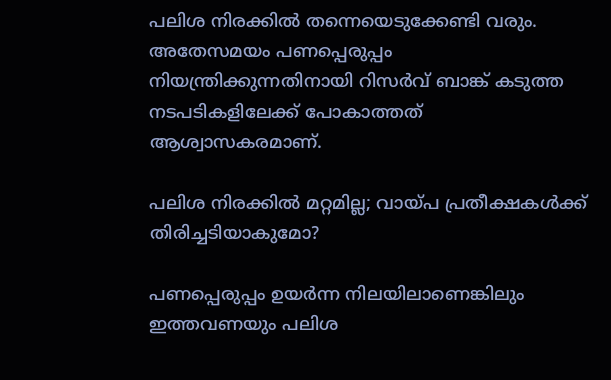പലിശ നിരക്കിൽ തന്നെയെടുക്കേണ്ടി വരും. അതേസമയം പണപ്പെരുപ്പം നിയന്ത്രിക്കുന്നതിനായി റിസർവ് ബാങ്ക് കടുത്ത നടപടികളിലേക്ക് പോകാത്തത് ആശ്വാസകരമാണ്.

പലിശ നിരക്കിൽ മറ്റമില്ല; വായ്പ പ്രതീക്ഷകൾക്ക് തിരിച്ചടിയാകുമോ?

പണപ്പെരുപ്പം ഉയർന്ന നിലയിലാണെങ്കിലും ഇത്തവണയും പലിശ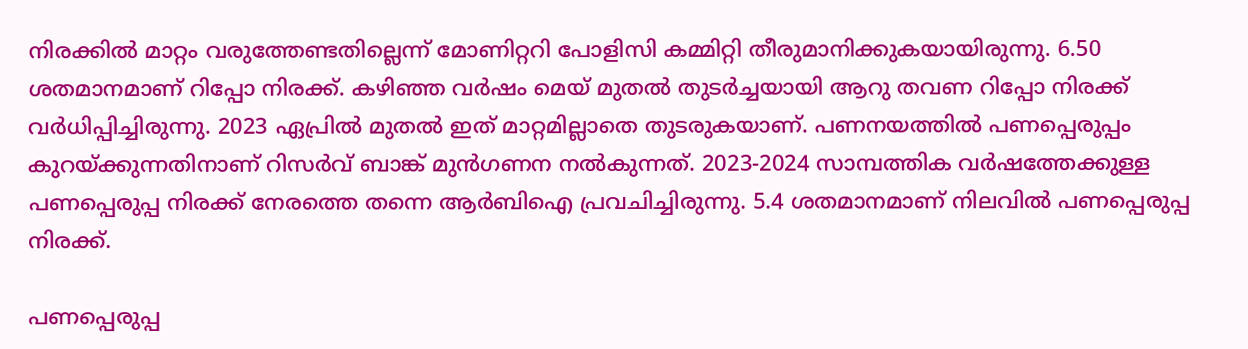നിരക്കിൽ മാറ്റം വരുത്തേണ്ടതില്ലെന്ന് മോണിറ്ററി പോളിസി കമ്മിറ്റി തീരുമാനിക്കുകയായിരുന്നു. 6.50 ശതമാനമാണ് റിപ്പോ നിരക്ക്. കഴിഞ്ഞ വർഷം മെയ് മുതൽ തുടർച്ചയായി ആറു തവണ റിപ്പോ നിരക്ക് വർധിപ്പിച്ചിരുന്നു. 2023 ഏപ്രിൽ മുതൽ ഇത് മാറ്റമില്ലാതെ തുടരുകയാണ്. പണനയത്തില്‍ പണപ്പെരുപ്പം കുറയ്ക്കുന്നതിനാണ് റിസർവ് ബാങ്ക് മുന്‍ഗണന നൽകുന്നത്. 2023-2024 സാമ്പത്തിക വർഷത്തേക്കുള്ള പണപ്പെരുപ്പ നിരക്ക് നേരത്തെ തന്നെ ആർബിഐ പ്രവചിച്ചിരുന്നു. 5.4 ശതമാനമാണ് നിലവിൽ പണപ്പെരുപ്പ നിരക്ക്.

പണപ്പെരുപ്പ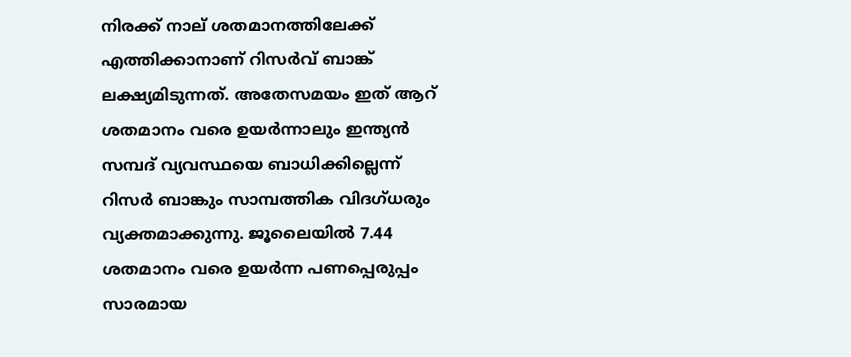നിരക്ക് നാല് ശതമാനത്തിലേക്ക് എത്തിക്കാനാണ് റിസർവ് ബാങ്ക് ലക്ഷ്യമിടുന്നത്. അതേസമയം ഇത് ആറ് ശതമാനം വരെ ഉയർന്നാലും ഇന്ത്യൻ സമ്പദ് വ്യവസ്ഥയെ ബാധിക്കില്ലെന്ന് റിസർ ബാങ്കും സാമ്പത്തിക വിദഗ്ധരും വ്യക്തമാക്കുന്നു. ജൂലൈയിൽ 7.44 ശതമാനം വരെ ഉയർന്ന പണപ്പെരുപ്പം സാരമായ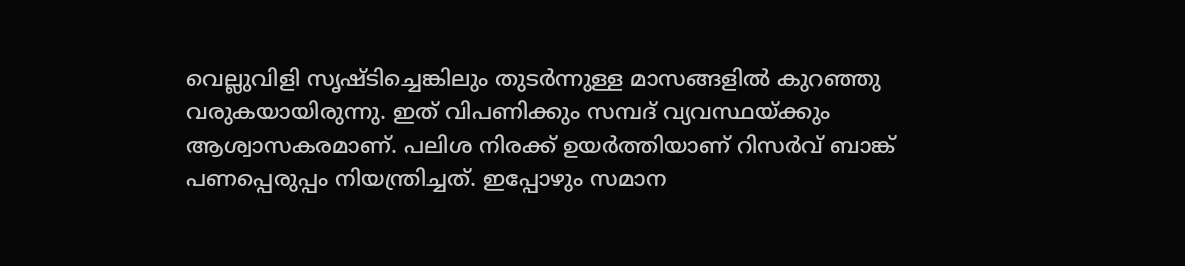വെല്ലുവിളി സൃഷ്ടിച്ചെങ്കിലും തുടർന്നുള്ള മാസങ്ങളിൽ കുറഞ്ഞു വരുകയായിരുന്നു. ഇത് വിപണിക്കും സമ്പദ് വ്യവസ്ഥയ്ക്കും ആശ്വാസകരമാണ്. പലിശ നിരക്ക് ഉയർത്തിയാണ് റിസർവ് ബാങ്ക് പണപ്പെരുപ്പം നിയന്ത്രിച്ചത്. ഇപ്പോഴും സമാന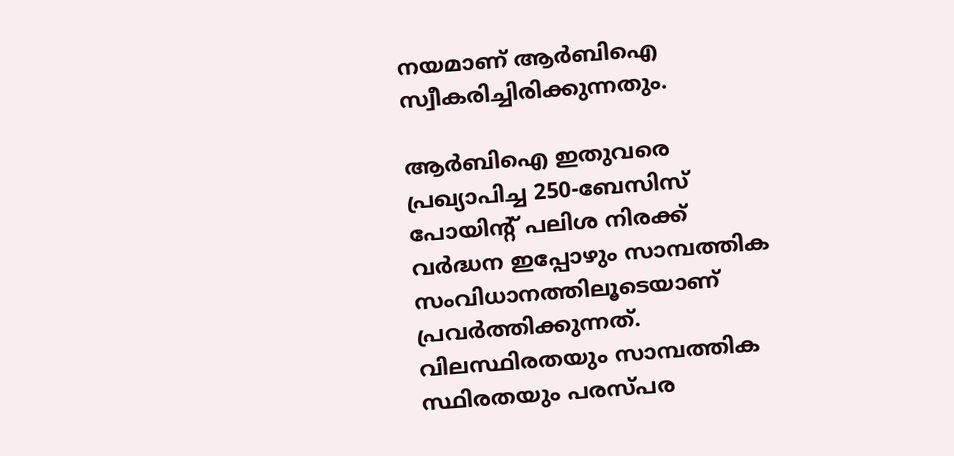നയമാണ് ആർബിഐ സ്വീകരിച്ചിരിക്കുന്നതും.

ആർബിഐ ഇതുവരെ പ്രഖ്യാപിച്ച 250-ബേസിസ് പോയിന്റ് പലിശ നിരക്ക് വർദ്ധന ഇപ്പോഴും സാമ്പത്തിക സംവിധാനത്തിലൂടെയാണ് പ്രവർത്തിക്കുന്നത്. വിലസ്ഥിരതയും സാമ്പത്തിക സ്ഥിരതയും പരസ്പര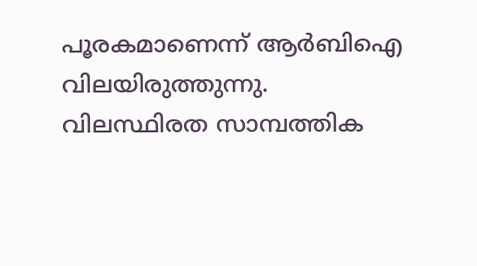പൂരകമാണെന്ന് ആർബിഐ വിലയിരുത്തുന്നു. വിലസ്ഥിരത സാമ്പത്തിക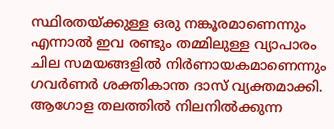സ്ഥിരതയ്ക്കുള്ള ഒരു നങ്കൂരമാണെന്നും എന്നാൽ ഇവ രണ്ടും തമ്മിലുള്ള വ്യാപാരം ചില സമയങ്ങളിൽ നിർണായകമാണെന്നും ഗവർണർ ശക്തികാന്ത ദാസ് വ്യക്തമാക്കി. ആഗോള തലത്തിൽ നിലനിൽക്കുന്ന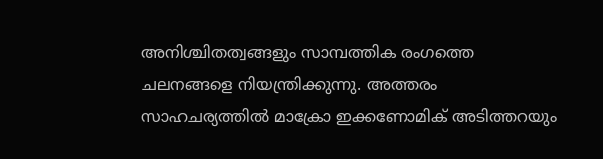അനിശ്ചിതത്വങ്ങളും സാമ്പത്തിക രംഗത്തെ ചലനങ്ങളെ നിയന്ത്രിക്കുന്നു. അത്തരം സാഹചര്യത്തിൽ മാക്രോ ഇക്കണോമിക് അടിത്തറയും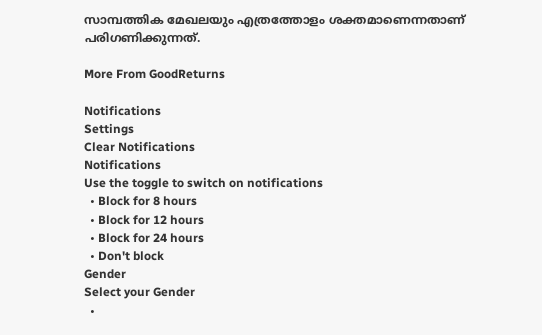സാമ്പത്തിക മേഖലയും എത്രത്തോളം ശക്തമാണെന്നതാണ് പരിഗണിക്കുന്നത്.

More From GoodReturns

Notifications
Settings
Clear Notifications
Notifications
Use the toggle to switch on notifications
  • Block for 8 hours
  • Block for 12 hours
  • Block for 24 hours
  • Don't block
Gender
Select your Gender
  •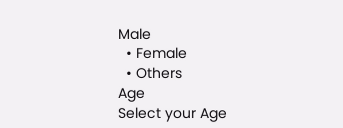Male
  • Female
  • Others
Age
Select your Age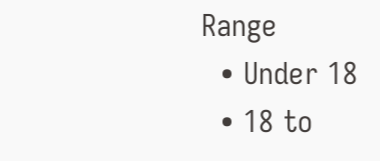Range
  • Under 18
  • 18 to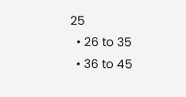25
  • 26 to 35
  • 36 to 45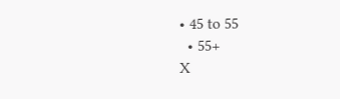• 45 to 55
  • 55+
X